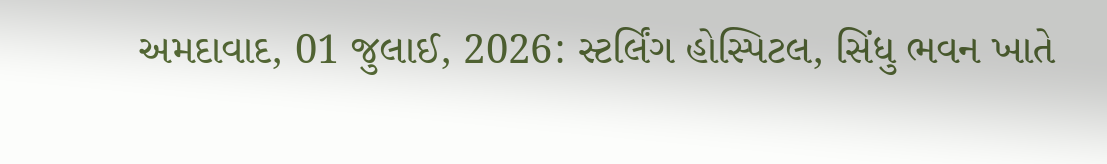અમદાવાદ, 01 જુલાઈ, 2026: સ્ટર્લિંગ હોસ્પિટલ, સિંધુ ભવન ખાતે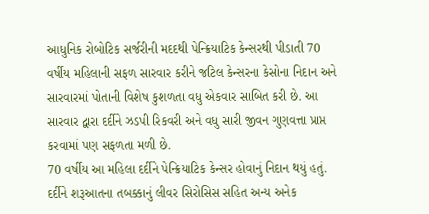આધુનિક રોબોટિક સર્જરીની મદદથી પેન્ક્રિયાટિક કેન્સરથી પીડાતી 70 વર્ષીય મહિલાની સફળ સારવાર કરીને જટિલ કેન્સરના કેસોના નિદાન અને સારવારમાં પોતાની વિશેષ કુશળતા વધુ એકવાર સાબિત કરી છે. આ સારવાર દ્વારા દર્દીને ઝડપી રિકવરી અને વધુ સારી જીવન ગુણવત્તા પ્રાપ્ત કરવામાં પણ સફળતા મળી છે.
70 વર્ષીય આ મહિલા દર્દીને પેન્ક્રિયાટિક કેન્સર હોવાનું નિદાન થયું હતું. દર્દીને શરૂઆતના તબક્કાનું લીવર સિરોસિસ સહિત અન્ય અનેક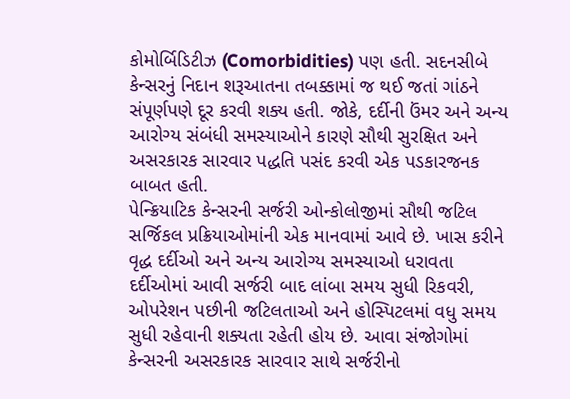કોમોર્બિડિટીઝ (Comorbidities) પણ હતી. સદનસીબે કેન્સરનું નિદાન શરૂઆતના તબક્કામાં જ થઈ જતાં ગાંઠને સંપૂર્ણપણે દૂર કરવી શક્ય હતી. જોકે, દર્દીની ઉંમર અને અન્ય આરોગ્ય સંબંધી સમસ્યાઓને કારણે સૌથી સુરક્ષિત અને અસરકારક સારવાર પદ્ધતિ પસંદ કરવી એક પડકારજનક બાબત હતી.
પેન્ક્રિયાટિક કેન્સરની સર્જરી ઓન્કોલોજીમાં સૌથી જટિલ સર્જિકલ પ્રક્રિયાઓમાંની એક માનવામાં આવે છે. ખાસ કરીને વૃદ્ધ દર્દીઓ અને અન્ય આરોગ્ય સમસ્યાઓ ધરાવતા દર્દીઓમાં આવી સર્જરી બાદ લાંબા સમય સુધી રિકવરી, ઓપરેશન પછીની જટિલતાઓ અને હોસ્પિટલમાં વધુ સમય સુધી રહેવાની શક્યતા રહેતી હોય છે. આવા સંજોગોમાં કેન્સરની અસરકારક સારવાર સાથે સર્જરીનો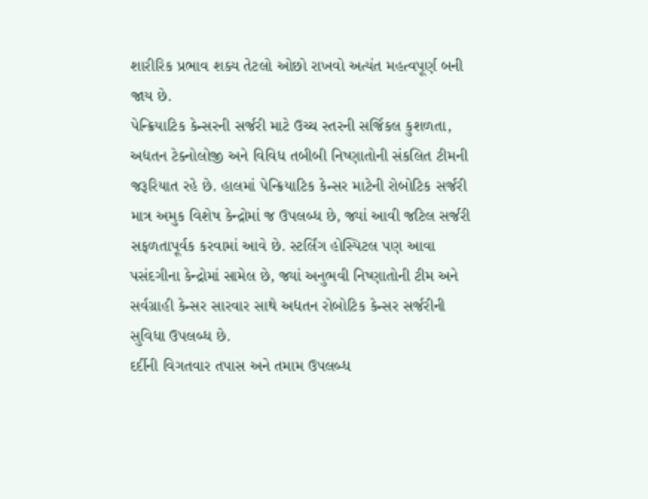શારીરિક પ્રભાવ શક્ય તેટલો ઓછો રાખવો અત્યંત મહત્વપૂર્ણ બની જાય છે.
પેન્ક્રિયાટિક કેન્સરની સર્જરી માટે ઉચ્ચ સ્તરની સર્જિકલ કુશળતા, અદ્યતન ટેક્નોલોજી અને વિવિધ તબીબી નિષ્ણાતોની સંકલિત ટીમની જરૂરિયાત રહે છે. હાલમાં પેન્ક્રિયાટિક કેન્સર માટેની રોબોટિક સર્જરી માત્ર અમુક વિશેષ કેન્દ્રોમાં જ ઉપલબ્ધ છે, જ્યાં આવી જટિલ સર્જરી સફળતાપૂર્વક કરવામાં આવે છે. સ્ટર્લિંગ હોસ્પિટલ પણ આવા પસંદગીના કેન્દ્રોમાં સામેલ છે, જ્યાં અનુભવી નિષ્ણાતોની ટીમ અને સર્વગ્રાહી કેન્સર સારવાર સાથે અદ્યતન રોબોટિક કેન્સર સર્જરીની સુવિધા ઉપલબ્ધ છે.
દર્દીની વિગતવાર તપાસ અને તમામ ઉપલબ્ધ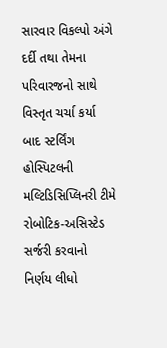સારવાર વિકલ્પો અંગે દર્દી તથા તેમના પરિવારજનો સાથે વિસ્તૃત ચર્ચા કર્યા બાદ સ્ટર્લિંગ હોસ્પિટલની મલ્ટિડિસિપ્લિનરી ટીમે રોબોટિક-અસિસ્ટેડ સર્જરી કરવાનો નિર્ણય લીધો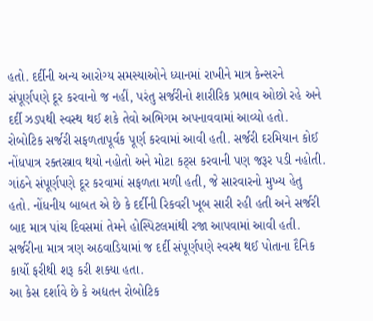હતો. દર્દીની અન્ય આરોગ્ય સમસ્યાઓને ધ્યાનમાં રાખીને માત્ર કેન્સરને સંપૂર્ણપણે દૂર કરવાનો જ નહીં, પરંતુ સર્જરીનો શારીરિક પ્રભાવ ઓછો રહે અને દર્દી ઝડપથી સ્વસ્થ થઈ શકે તેવો અભિગમ અપનાવવામાં આવ્યો હતો.
રોબોટિક સર્જરી સફળતાપૂર્વક પૂર્ણ કરવામાં આવી હતી. સર્જરી દરમિયાન કોઈ નોંધપાત્ર રક્તસ્ત્રાવ થયો નહોતો અને મોટા કટ્સ કરવાની પણ જરૂર પડી નહોતી. ગાંઠને સંપૂર્ણપણે દૂર કરવામાં સફળતા મળી હતી, જે સારવારનો મુખ્ય હેતુ હતો. નોંધનીય બાબત એ છે કે દર્દીની રિકવરી ખૂબ સારી રહી હતી અને સર્જરી બાદ માત્ર પાંચ દિવસમાં તેમને હોસ્પિટલમાંથી રજા આપવામાં આવી હતી. સર્જરીના માત્ર ત્રણ અઠવાડિયામાં જ દર્દી સંપૂર્ણપણે સ્વસ્થ થઈ પોતાના દૈનિક કાર્યો ફરીથી શરૂ કરી શક્યા હતા.
આ કેસ દર્શાવે છે કે અદ્યતન રોબોટિક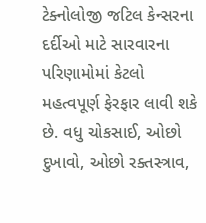ટેક્નોલોજી જટિલ કેન્સરના દર્દીઓ માટે સારવારના પરિણામોમાં કેટલો મહત્વપૂર્ણ ફેરફાર લાવી શકે છે. વધુ ચોકસાઈ, ઓછો દુખાવો, ઓછો રક્તસ્ત્રાવ,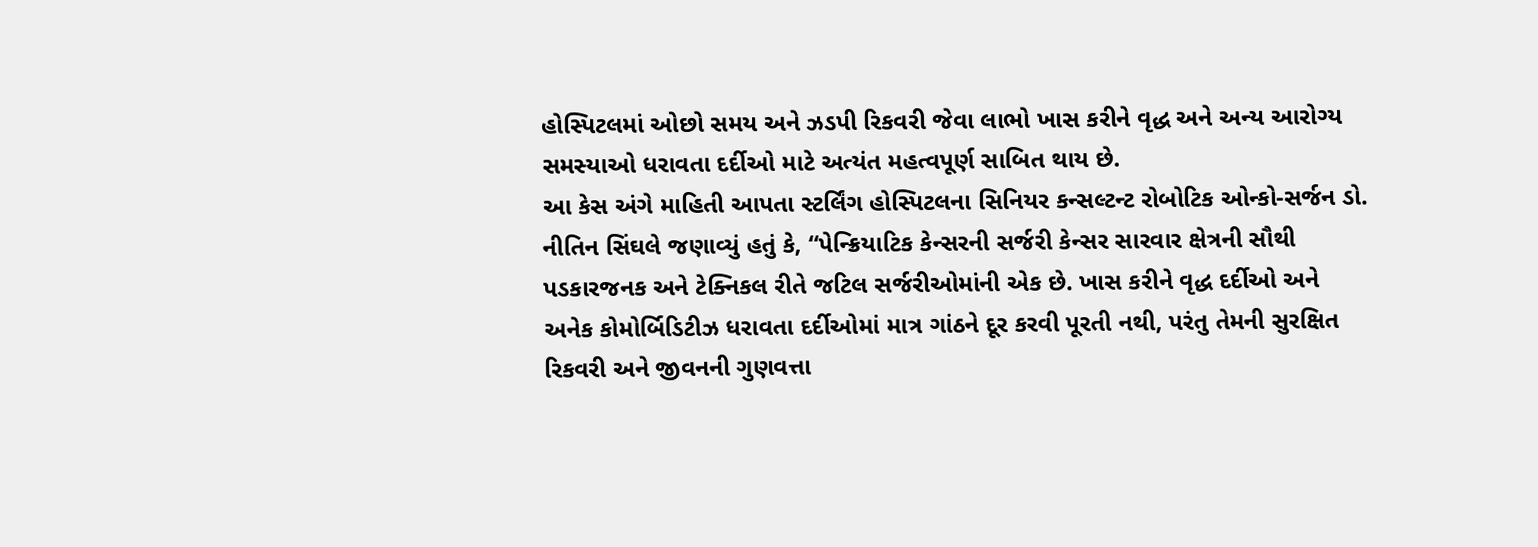હોસ્પિટલમાં ઓછો સમય અને ઝડપી રિકવરી જેવા લાભો ખાસ કરીને વૃદ્ધ અને અન્ય આરોગ્ય સમસ્યાઓ ધરાવતા દર્દીઓ માટે અત્યંત મહત્વપૂર્ણ સાબિત થાય છે.
આ કેસ અંગે માહિતી આપતા સ્ટર્લિંગ હોસ્પિટલના સિનિયર કન્સલ્ટન્ટ રોબોટિક ઓન્કો-સર્જન ડો. નીતિન સિંઘલે જણાવ્યું હતું કે, “પેન્ક્રિયાટિક કેન્સરની સર્જરી કેન્સર સારવાર ક્ષેત્રની સૌથી પડકારજનક અને ટેક્નિકલ રીતે જટિલ સર્જરીઓમાંની એક છે. ખાસ કરીને વૃદ્ધ દર્દીઓ અને અનેક કોમોર્બિડિટીઝ ધરાવતા દર્દીઓમાં માત્ર ગાંઠને દૂર કરવી પૂરતી નથી, પરંતુ તેમની સુરક્ષિત રિકવરી અને જીવનની ગુણવત્તા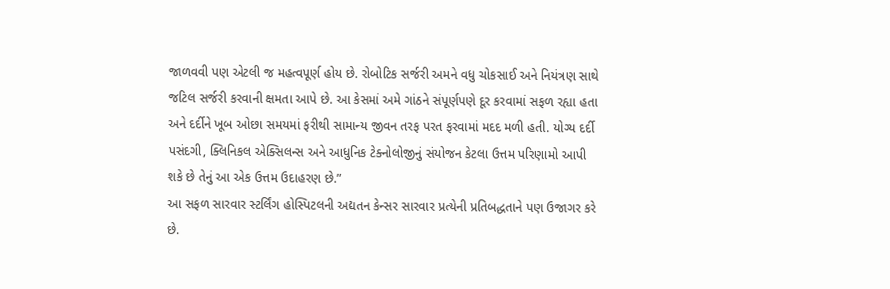જાળવવી પણ એટલી જ મહત્વપૂર્ણ હોય છે. રોબોટિક સર્જરી અમને વધુ ચોકસાઈ અને નિયંત્રણ સાથે જટિલ સર્જરી કરવાની ક્ષમતા આપે છે. આ કેસમાં અમે ગાંઠને સંપૂર્ણપણે દૂર કરવામાં સફળ રહ્યા હતા અને દર્દીને ખૂબ ઓછા સમયમાં ફરીથી સામાન્ય જીવન તરફ પરત ફરવામાં મદદ મળી હતી. યોગ્ય દર્દી પસંદગી, ક્લિનિકલ એક્સિલન્સ અને આધુનિક ટેક્નોલોજીનું સંયોજન કેટલા ઉત્તમ પરિણામો આપી શકે છે તેનું આ એક ઉત્તમ ઉદાહરણ છે.”
આ સફળ સારવાર સ્ટર્લિંગ હોસ્પિટલની અદ્યતન કેન્સર સારવાર પ્રત્યેની પ્રતિબદ્ધતાને પણ ઉજાગર કરે છે.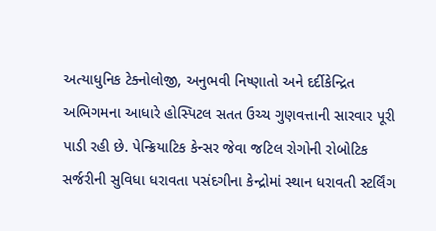અત્યાધુનિક ટેક્નોલોજી, અનુભવી નિષ્ણાતો અને દર્દીકેન્દ્રિત અભિગમના આધારે હોસ્પિટલ સતત ઉચ્ચ ગુણવત્તાની સારવાર પૂરી પાડી રહી છે. પેન્ક્રિયાટિક કેન્સર જેવા જટિલ રોગોની રોબોટિક સર્જરીની સુવિધા ધરાવતા પસંદગીના કેન્દ્રોમાં સ્થાન ધરાવતી સ્ટર્લિંગ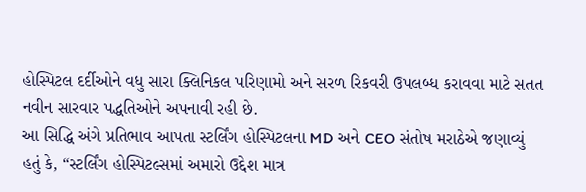હોસ્પિટલ દર્દીઓને વધુ સારા ક્લિનિકલ પરિણામો અને સરળ રિકવરી ઉપલબ્ધ કરાવવા માટે સતત નવીન સારવાર પદ્ધતિઓને અપનાવી રહી છે.
આ સિદ્ધિ અંગે પ્રતિભાવ આપતા સ્ટર્લિંગ હોસ્પિટલના MD અને CEO સંતોષ મરાઠેએ જણાવ્યું હતું કે, “સ્ટર્લિંગ હોસ્પિટલ્સમાં અમારો ઉદ્દેશ માત્ર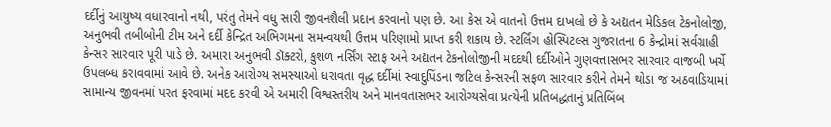દર્દીનું આયુષ્ય વધારવાનો નથી, પરંતુ તેમને વધુ સારી જીવનશૈલી પ્રદાન કરવાનો પણ છે. આ કેસ એ વાતનો ઉત્તમ દાખલો છે કે અદ્યતન મેડિકલ ટેકનોલોજી, અનુભવી તબીબોની ટીમ અને દર્દી કેન્દ્રિત અભિગમના સમન્વયથી ઉત્તમ પરિણામો પ્રાપ્ત કરી શકાય છે. સ્ટર્લિંગ હોસ્પિટલ્સ ગુજરાતના 6 કેન્દ્રોમાં સર્વગ્રાહી કેન્સર સારવાર પૂરી પાડે છે. અમારા અનુભવી ડૉક્ટરો, કુશળ નર્સિંગ સ્ટાફ અને અદ્યતન ટેકનોલોજીની મદદથી દર્દીઓને ગુણવત્તાસભર સારવાર વાજબી ખર્ચે ઉપલબ્ધ કરાવવામાં આવે છે. અનેક આરોગ્ય સમસ્યાઓ ધરાવતા વૃદ્ધ દર્દીમાં સ્વાદુપિંડના જટિલ કેન્સરની સફળ સારવાર કરીને તેમને થોડા જ અઠવાડિયામાં સામાન્ય જીવનમાં પરત ફરવામાં મદદ કરવી એ અમારી વિશ્વસ્તરીય અને માનવતાસભર આરોગ્યસેવા પ્રત્યેની પ્રતિબદ્ધતાનું પ્રતિબિંબ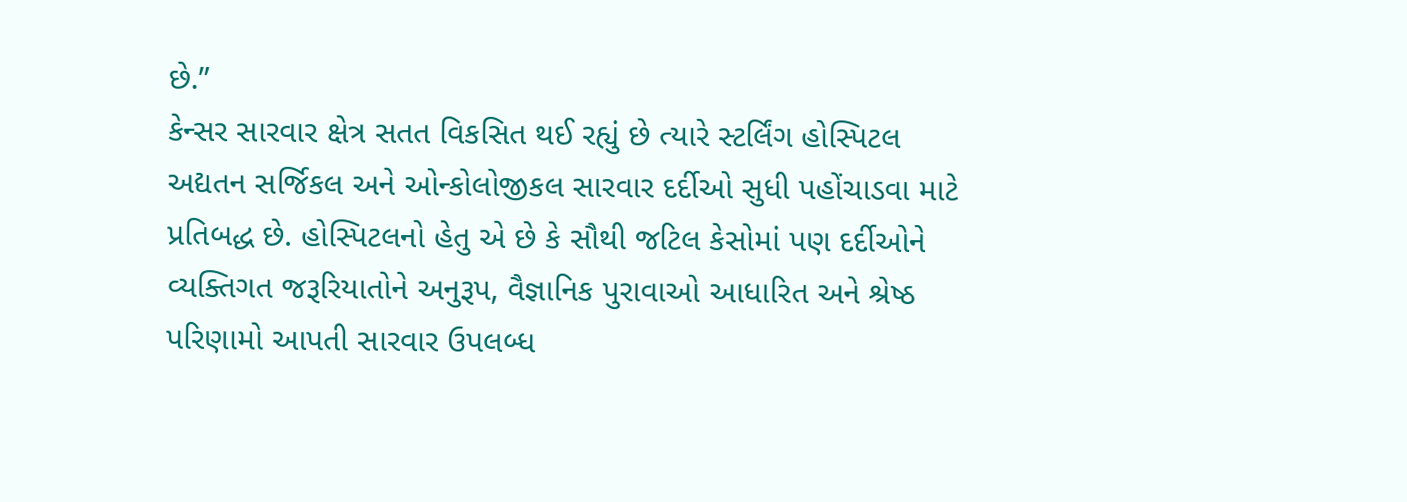છે.”
કેન્સર સારવાર ક્ષેત્ર સતત વિકસિત થઈ રહ્યું છે ત્યારે સ્ટર્લિંગ હોસ્પિટલ અદ્યતન સર્જિકલ અને ઓન્કોલોજીકલ સારવાર દર્દીઓ સુધી પહોંચાડવા માટે પ્રતિબદ્ધ છે. હોસ્પિટલનો હેતુ એ છે કે સૌથી જટિલ કેસોમાં પણ દર્દીઓને વ્યક્તિગત જરૂરિયાતોને અનુરૂપ, વૈજ્ઞાનિક પુરાવાઓ આધારિત અને શ્રેષ્ઠ પરિણામો આપતી સારવાર ઉપલબ્ધ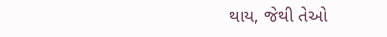થાય, જેથી તેઓ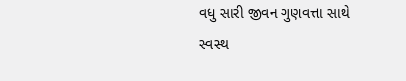વધુ સારી જીવન ગુણવત્તા સાથે સ્વસ્થ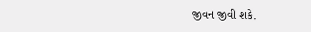જીવન જીવી શકે.